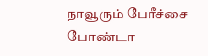நாவூரும் பேரீச்சை போண்டா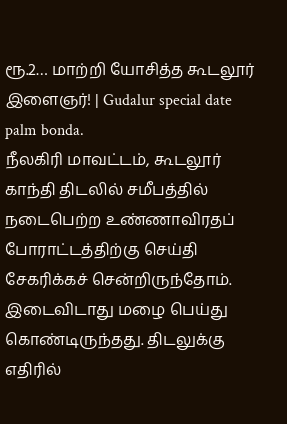ரூ.2… மாற்றி யோசித்த கூடலூர் இளைஞர்! | Gudalur special date palm bonda.
நீலகிரி மாவட்டம், கூடலூர் காந்தி திடலில் சமீபத்தில் நடைபெற்ற உண்ணாவிரதப் போராட்டத்திற்கு செய்தி சேகரிக்கச் சென்றிருந்தோம். இடைவிடாது மழை பெய்து கொண்டிருந்தது. திடலுக்கு எதிரில்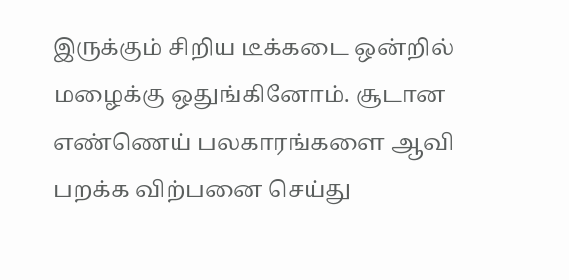இருக்கும் சிறிய டீக்கடை ஒன்றில் மழைக்கு ஒதுங்கினோம். சூடான எண்ணெய் பலகாரங்களை ஆவி பறக்க விற்பனை செய்து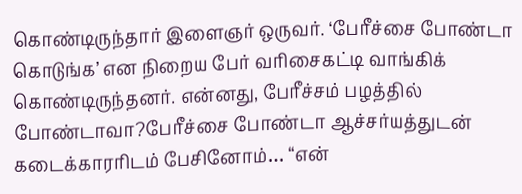கொண்டிருந்தார் இளைஞர் ஒருவர். ‘பேரீச்சை போண்டா கொடுங்க’ என நிறைய பேர் வரிசைகட்டி வாங்கிக் கொண்டிருந்தனர். என்னது, பேரீச்சம் பழத்தில் போண்டாவா?பேரீச்சை போண்டா ஆச்சர்யத்துடன் கடைக்காரரிடம் பேசினோம்… “என்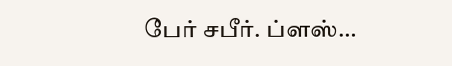பேர் சபீர். ப்ளஸ்…